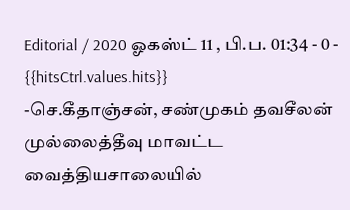Editorial / 2020 ஓகஸ்ட் 11 , பி.ப. 01:34 - 0 - {{hitsCtrl.values.hits}}
-செ.கீதாஞ்சன், சண்முகம் தவசீலன்
முல்லைத்தீவு மாவட்ட வைத்தியசாலையில்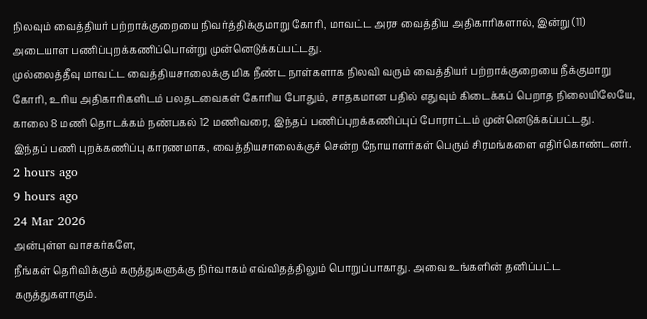நிலவும் வைத்தியர் பற்றாக்குறையை நிவர்த்திக்குமாறு கோரி, மாவட்ட அரச வைத்திய அதிகாரிகளால், இன்று (11) அடையாள பணிப்புறக்கணிப்பொன்று முன்னெடுக்கப்பட்டது.
முல்லைத்தீவு மாவட்ட வைத்தியசாலைக்கு மிக நீண்ட நாள்களாக நிலவி வரும் வைத்தியர் பற்றாக்குறையை நீக்குமாறு கோரி, உரிய அதிகாரிகளிடம் பலதடவைகள் கோரிய போதும், சாதகமான பதில் எதுவும் கிடைக்கப் பெறாத நிலையிலேயே, காலை 8 மணி தொடக்கம் நண்பகல் 12 மணிவரை, இந்தப் பணிப்புறக்கணிப்புப் போராட்டம் முன்னெடுக்கப்பட்டது.
இந்தப் பணி புறக்கணிப்பு காரணமாக, வைத்தியசாலைக்குச் சென்ற நோயாளர்கள் பெரும் சிரமங்களை எதிர்கொண்டனர்.
2 hours ago
9 hours ago
24 Mar 2026
அன்புள்ள வாசகர்களே,
நீங்கள் தெரிவிக்கும் கருத்துகளுக்கு நிர்வாகம் எவ்விதத்திலும் பொறுப்பாகாது. அவை உங்களின் தனிப்பட்ட கருத்துகளாகும்.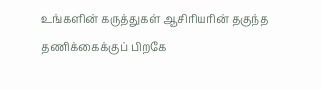உங்களின் கருத்துகள் ஆசிரியரின் தகுந்த தணிக்கைக்குப் பிறகே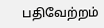பதிவேற்றம்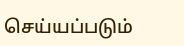செய்யப்படும்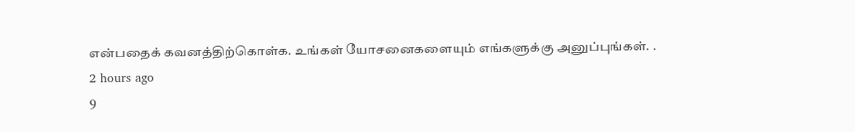என்பதைக் கவனத்திற்கொள்க. உங்கள் யோசனைகளையும் எங்களுக்கு அனுப்புங்கள். .
2 hours ago
9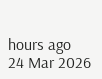hours ago
24 Mar 2026